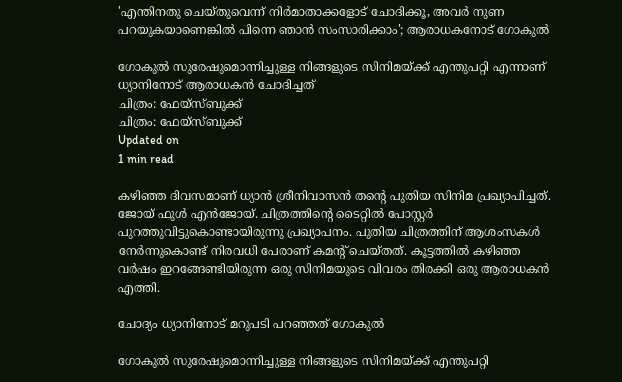'എന്തിനതു ചെയ്തുവെന്ന് നിർമാതാക്കളോട് ചോദിക്കൂ, അവർ നുണ പറയുകയാണെങ്കിൽ പിന്നെ ഞാൻ സംസാരിക്കാം'; ആരാധകനോട് ഗോകുൽ

ഗോകുൽ സുരേഷുമൊന്നിച്ചുള്ള നിങ്ങളുടെ സിനിമയ്ക്ക് എന്തുപറ്റി എന്നാണ് ധ്യാനിനോട് ആരാധകൻ ചോദിച്ചത്
ചിത്രം: ഫേയ്സ്ബുക്ക്
ചിത്രം: ഫേയ്സ്ബുക്ക്
Updated on
1 min read

കഴിഞ്ഞ ദിവസമാണ് ധ്യാൻ ശ്രീനിവാസൻ തന്റെ പുതിയ സിനിമ പ്രഖ്യാപിച്ചത്. ജോയ് ഫുൾ എൻജോയ്. ചിത്രത്തിന്റെ ടൈറ്റിൽ പോസ്റ്റർ പുറത്തുവിട്ടുകൊണ്ടായിരുന്നു പ്രഖ്യാപനം. പുതിയ ചിത്രത്തിന് ആശംസകൾ നേർന്നുകൊണ്ട് നിരവധി പേരാണ് കമന്റ് ചെയ്തത്. കൂട്ടത്തിൽ കഴിഞ്ഞ വർഷം ഇറങ്ങേണ്ടിയിരുന്ന ഒരു സിനിമയുടെ വിവരം തിരക്കി ഒരു ആരാധകൻ എത്തി.

ചോദ്യം ധ്യാനിനോട് മറുപടി പറഞ്ഞത് ഗോകുൽ

ഗോകുൽ സുരേഷുമൊന്നിച്ചുള്ള നിങ്ങളുടെ സിനിമയ്ക്ക് എന്തുപറ്റി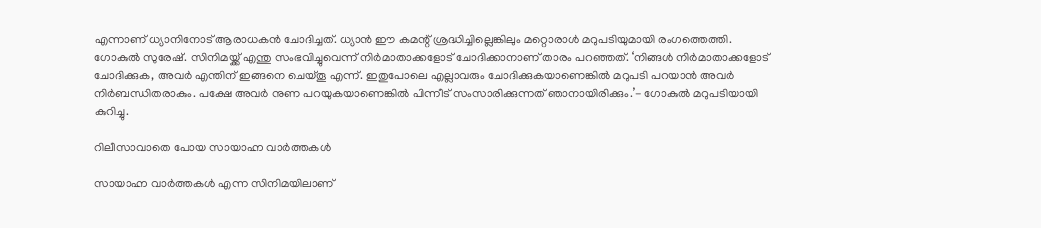എന്നാണ് ധ്യാനിനോട് ആരാധകൻ ചോദിച്ചത്. ധ്യാൻ ഈ കമന്റ് ശ്രദ്ധിച്ചില്ലെങ്കിലും മറ്റൊരാൾ മറുപടിയുമായി രംഗത്തെത്തി. ഗോകുൽ സുരേഷ്. സിനിമയ്ക്ക് എന്തു സംഭവിച്ചുവെന്ന് നിർമാതാക്കളോട് ചോദിക്കാനാണ് താരം പറഞ്ഞത്. ‘നിങ്ങൾ നിർമാതാക്കളോട് ചോദിക്കുക, അവർ എന്തിന് ഇങ്ങനെ ചെയ്തൂ എന്ന്. ഇതുപോലെ എല്ലാവരും ചോദിക്കുകയാണെങ്കില്‍ മറുപടി പറയാൻ അവർ നിർബന്ധിതരാകും. പക്ഷേ അവർ നുണ പറയുകയാണെങ്കിൽ പിന്നീട് സംസാരിക്കുന്നത് ഞാനായിരിക്കും.’- ഗോകുൽ മറുപടിയായി കുറിച്ചു.

റിലീസാവാതെ പോയ സായാഹ്ന വാർത്തകൾ

സായാഹ്ന വാർത്തകൾ എന്ന സിനിമയിലാണ്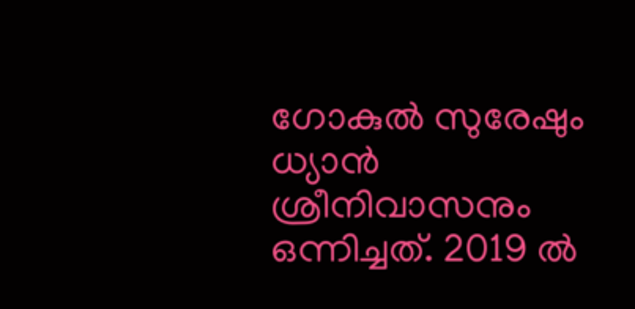ഗോകുൽ സുരേഷും ധ്യാൻ ശ്രീനിവാസനും ഒന്നിച്ചത്. 2019 ൽ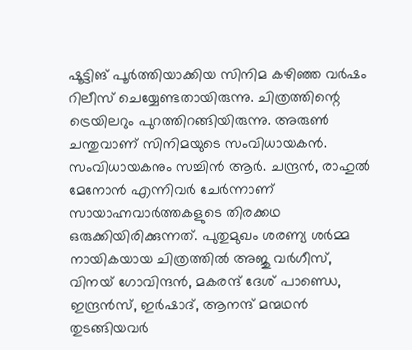ഷൂട്ടിങ് പൂർത്തിയാക്കിയ സിനിമ കഴിഞ്ഞ വർഷം റിലീസ് ചെയ്യേണ്ടതായിരുന്നു. ചിത്രത്തിന്റെ ട്രെയിലറും പുറത്തിറങ്ങിയിരുന്നു. അരുണ്‍ ചന്തുവാണ് സിനിമയുടെ സംവിധായകന്‍. സംവിധായകനും സച്ചിന്‍ ആര്‍. ചന്ദ്രന്‍, രാഹുല്‍ മേനോന്‍ എന്നിവർ ചേര്‍ന്നാണ് സായാഹ്നവാര്‍ത്തകളുടെ തിരക്കഥ ഒരുക്കിയിരിക്കുന്നത്. പുതുമുഖം ശരണ്യ ശര്‍മ്മ നായികയായ ചിത്രത്തില്‍ അജു വര്‍ഗീസ്, വിനയ് ഗോവിന്ദന്‍, മകരന്ദ് ദേശ് പാണ്ഡെ, ഇന്ദ്രന്‍സ്, ഇര്‍ഷാദ്, ആനന്ദ് മന്മഥന്‍ തുടങ്ങിയവർ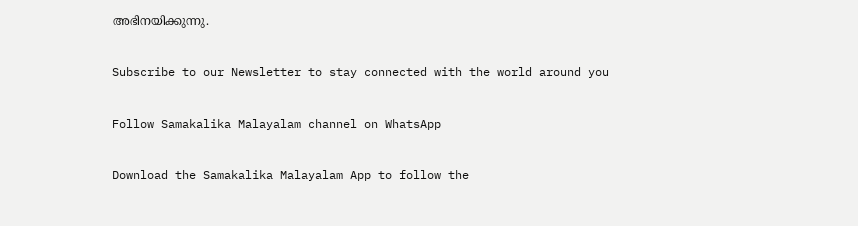അഭിനയിക്കുന്നു.

Subscribe to our Newsletter to stay connected with the world around you

Follow Samakalika Malayalam channel on WhatsApp

Download the Samakalika Malayalam App to follow the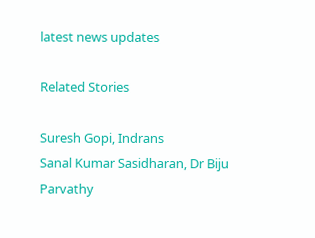latest news updates

Related Stories

Suresh Gopi, Indrans
Sanal Kumar Sasidharan, Dr Biju
Parvathy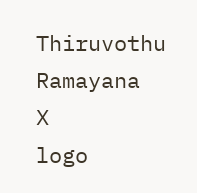Thiruvothu
Ramayana
X
logo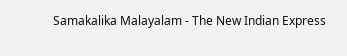Samakalika Malayalam - The New Indian Express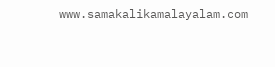www.samakalikamalayalam.com